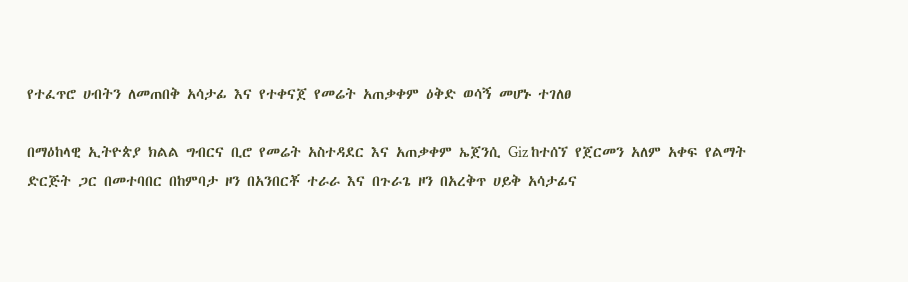የተፈጥሮ ሀብትን ለመጠበቅ አሳታፊ እና የተቀናጀ የመሬት አጠቃቀም ዕቅድ ወሳኝ መሆኑ ተገለፀ

በማዕከላዊ ኢትዮጵያ ክልል ግብርና ቢሮ የመሬት አስተዳደር እና አጠቃቀም ኤጀንሲ Giz ከተሰኘ የጀርመን አለም አቀፍ የልማት ድርጅት ጋር በመተባበር በከምባታ ዞን በአንበርቾ ተራራ እና በጉራጌ ዞን በአረቅጥ ሀይቅ አሳታፊና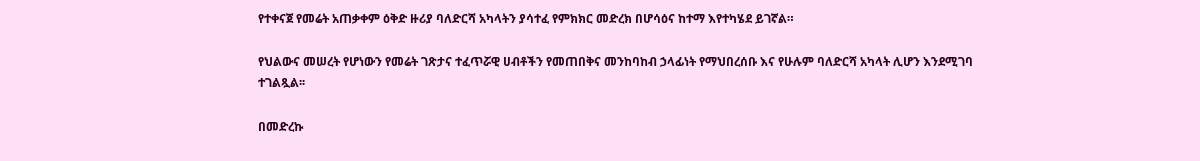የተቀናጀ የመሬት አጠቃቀም ዕቅድ ዙሪያ ባለድርሻ አካላትን ያሳተፈ የምክክር መድረክ በሆሳዕና ከተማ እየተካሄደ ይገኛል።

የህልውና መሠረት የሆነውን የመሬት ገጽታና ተፈጥሯዊ ሀብቶችን የመጠበቅና መንከባከብ ኃላፊነት የማህበረሰቡ እና የሁሉም ባለድርሻ አካላት ሊሆን እንደሚገባ ተገልጿል፡፡

በመድረኩ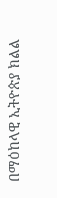በማዕከላዊ ኢትዮጵያ ክልል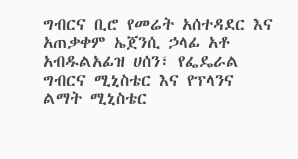ግብርና ቢሮ የመሬት አሰተዳደር እና አጠቃቀም ኤጀንሲ ኃላፊ አቶ አብዱልአፊዝ ሀሰን፣ የፌዴራል ግብርና ሚኒስቴር እና የፕላንና ልማት ሚኒስቴር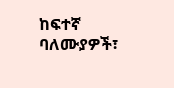ከፍተኛ ባለሙያዎች፣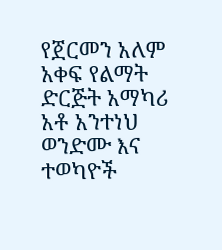የጀርመን አለም አቀፍ የልማት ድርጅት አማካሪ አቶ አንተነህ ወንድሙ እና ተወካዮች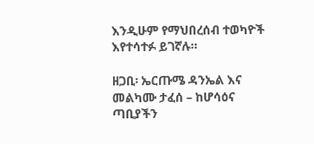እንዲሁም የማህበረሰብ ተወካዮች እየተሳተፉ ይገኛሉ።

ዘጋቢ፡ ኤርጡሜ ዳንኤል እና መልካሙ ታፈሰ – ከሆሳዕና ጣቢያችን